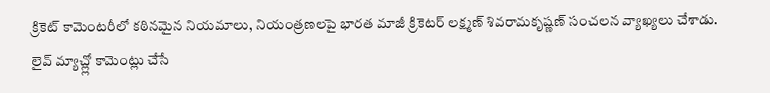క్రికెట్ కామెంటరీలో కఠినమైన నియమాలు, నియంత్రణలపై భారత మాజీ క్రికెటర్ లక్ష్మణ్ శివరామకృష్ణణ్ సంచలన వ్యాఖ్యలు చేశాడు. లైవ్ మ్యాచ్ల్లో కామెంట్లు చేసే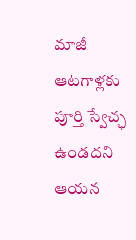మాజీ ఆటగాళ్లకు పూర్తి స్వేచ్ఛ ఉండదని ఆయన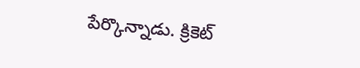పేర్కొన్నాడు. క్రికెట్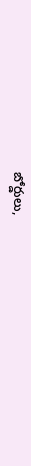బోర్డులు,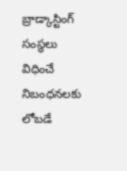బ్రాడ్కాస్టింగ్ సంస్థలు విధించే నిబంధనలకు లోబడే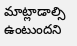మాట్లాడాల్సి ఉంటుందని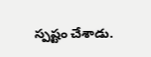స్పష్టం చేశాడు.